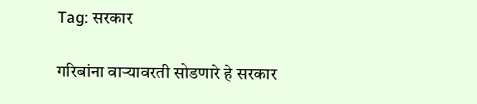Tag: सरकार

गरिबांना वाऱ्यावरती सोडणारे हे सरकार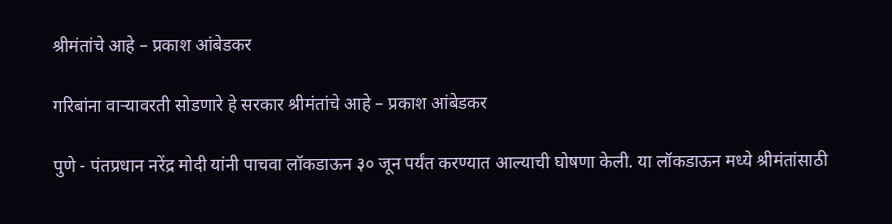श्रीमंतांचे आहे – प्रकाश आंबेडकर

गरिबांना वाऱ्यावरती सोडणारे हे सरकार श्रीमंतांचे आहे – प्रकाश आंबेडकर

पुणे - पंतप्रधान नरेंद्र मोदी यांनी पाचवा लॉकडाऊन ३० जून पर्यंत करण्यात आल्याची घोषणा केली. या लॉकडाऊन मध्ये श्रीमंतांसाठी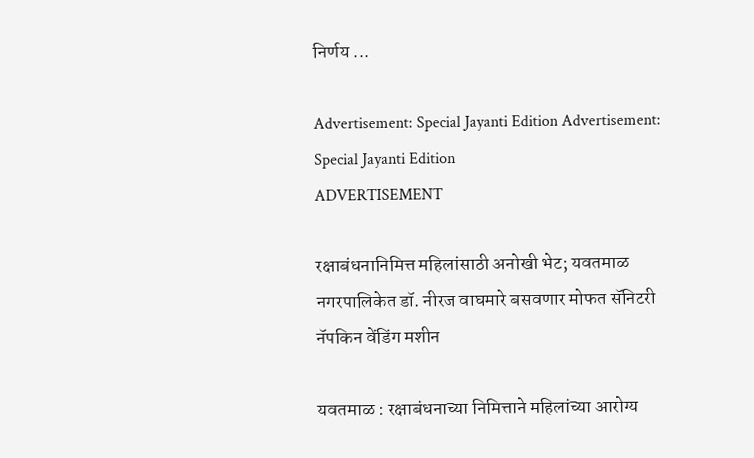निर्णय ...

Advertisement: Special Jayanti Edition Advertisement: Special Jayanti Edition
ADVERTISEMENT

रक्षाबंधनानिमित्त महिलांसाठी अनोखी भेट; यवतमाळ नगरपालिकेत डॉ. नीरज वाघमारे बसवणार मोफत सॅनिटरी नॅपकिन वेंडिंग मशीन

यवतमाळ : रक्षाबंधनाच्या निमित्ताने महिलांच्या आरोग्य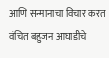आणि सन्मानाचा विचार करत वंचित बहुजन आघाडीचे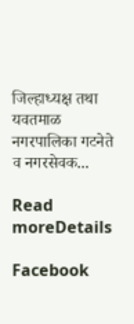जिल्हाध्यक्ष तथा यवतमाळ नगरपालिका गटनेते व नगरसेवक...

Read moreDetails

Facebook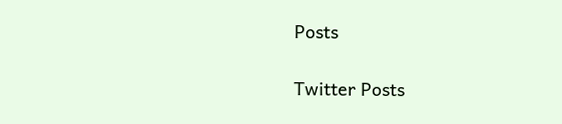Posts

Twitter Posts